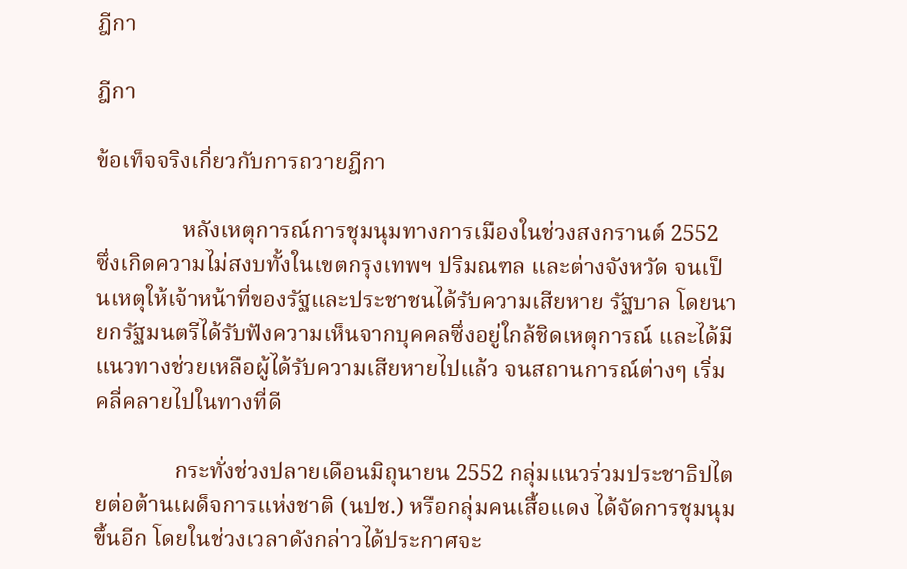ฎีกา

ฎีกา

ข้อเท็จจริงเกี่ยวกับการถวายฎีกา

               หลังเหตุการณ์การชุมนุมทางการเมืองในช่วงสงกรานต์ 2552 ซึ่งเกิดความไม่สงบทั้งในเขตกรุงเทพฯ ปริมณฑล และต่างจังหวัด จนเป็นเหตุให้เจ้าหน้าที่ของรัฐและประชาชนได้รับความเสียหาย รัฐบาล โดยนายกรัฐมนตรีได้รับฟังความเห็นจากบุคคลซึ่งอยู่ใกล้ชิดเหตุการณ์ และได้มีแนวทางช่วยเหลือผู้ได้รับความเสียหายไปแล้ว จนสถานการณ์ต่างๆ เริ่มคลี่คลายไปในทางที่ดี

              กระทั่งช่วงปลายเดือนมิถุนายน 2552 กลุ่มแนวร่วมประชาธิปไตยต่อต้านเผด็จการแห่งชาติ (นปช.) หรือกลุ่มคนเสื้อแดง ได้จัดการชุมนุมขึ้นอีก โดยในช่วงเวลาดังกล่าวได้ประกาศจะ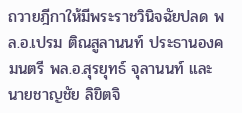ถวายฎีกาให้มีพระราชวินิจฉัยปลด พล.อ.เปรม ติณสูลานนท์ ประธานองคมนตรี พล.อ.สุรยุทธ์ จุลานนท์ และนายชาญชัย ลิขิตจิ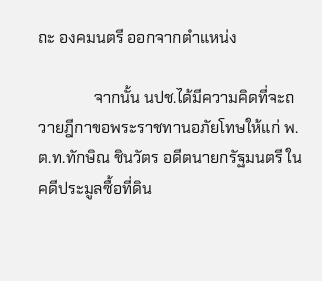ถะ องคมนตรี ออกจากตำแหน่ง

              จากนั้น นปช.ได้มีความคิดที่จะถวายฎีกาขอพระราชทานอภัยโทษให้แก่ พ.ต.ท.ทักษิณ ชินวัตร อดีตนายกรัฐมนตรี ในคดีประมูลซื้อที่ดิน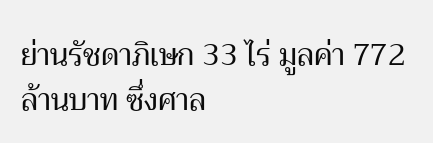ย่านรัชดาภิเษก 33 ไร่ มูลค่า 772 ล้านบาท ซึ่งศาล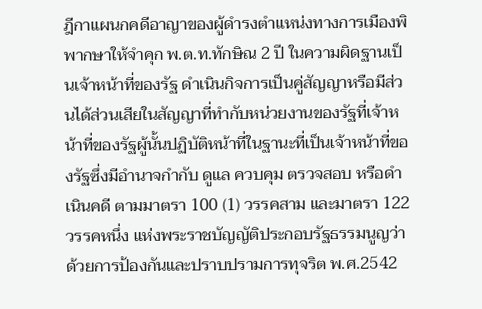ฎีกาแผนกคดีอาญาของผู้ดำรงตำแหน่งทางการเมืองพิพากษาให้จำคุก พ.ต.ท.ทักษิณ 2 ปี ในความผิดฐานเป็นเจ้าหน้าที่ของรัฐ ดำเนินกิจการเป็นคู่สัญญาหรือมีส่วนได้ส่วนเสียในสัญญาที่ทำกับหน่วยงานของรัฐที่เจ้าหน้าที่ของรัฐผู้นั้นปฏิบัติหน้าที่ในฐานะที่เป็นเจ้าหน้าที่ของรัฐซึ่งมีอำนาจกำกับ ดูแล ควบคุม ตรวจสอบ หรือดำเนินคดี ตามมาตรา 100 (1) วรรคสาม และมาตรา 122 วรรคหนึ่ง แห่งพระราชบัญญัติประกอบรัฐธรรมนูญว่าด้วยการป้องกันและปราบปรามการทุจริต พ.ศ.2542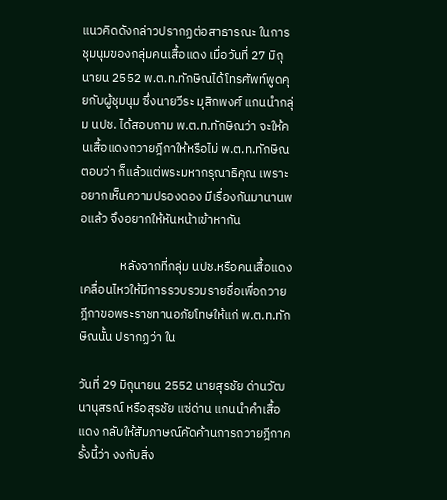แนวคิดดังกล่าวปรากฏต่อสาธารณะ ในการชุมนุมของกลุ่มคนเสื้อแดง เมื่อวันที่ 27 มิถุนายน 2552 พ.ต.ท.ทักษิณได้โทรศัพท์พูดคุยกับผู้ชุมนุม ซึ่งนายวีระ มุสิกพงศ์ แกนนำกลุ่ม นปช. ได้สอบถาม พ.ต.ท.ทักษิณว่า จะให้คนเสื้อแดงถวายฎีกาให้หรือไม่ พ.ต.ท.ทักษิณตอบว่า ก็แล้วแต่พระมหากรุณาธิคุณ เพราะอยากเห็นความปรองดอง มีเรื่องกันมานานพอแล้ว จึงอยากให้หันหน้าเข้าหากัน

              หลังจากที่กลุ่ม นปช.หรือคนเสื้อแดงเคลื่อนไหวให้มีการรวบรวมรายชื่อเพื่อถวายฎีกาขอพระราชทานอภัยโทษให้แก่ พ.ต.ท.ทักษิณนั้น ปรากฏว่า ใน

วันที่ 29 มิถุนายน 2552 นายสุรชัย ด่านวัฒนานุสรณ์ หรือสุรชัย แซ่ด่าน แกนนำคำเสื้อแดง กลับให้สัมภาษณ์คัดค้านการถวายฎีกาครั้งนี้ว่า งงกับสิ่ง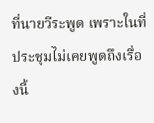ที่นายวีระพูด เพราะในที่ประชุมไม่เคยพูดถึงเรื่องนี้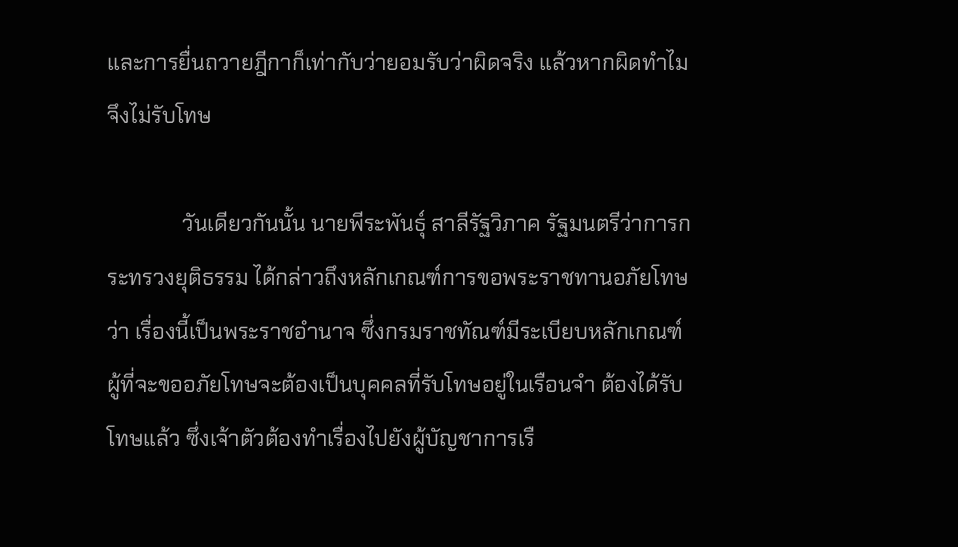และการยื่นถวายฎีกาก็เท่ากับว่ายอมรับว่าผิดจริง แล้วหากผิดทำไมจึงไม่รับโทษ

              วันเดียวกันนั้น นายพีระพันธุ์ สาลีรัฐวิภาค รัฐมนตรีว่าการกระทรวงยุติธรรม ได้กล่าวถึงหลักเกณฑ์การขอพระราชทานอภัยโทษว่า เรื่องนี้เป็นพระราชอำนาจ ซึ่งกรมราชทัณฑ์มีระเบียบหลักเกณฑ์ ผู้ที่จะขออภัยโทษจะต้องเป็นบุคคลที่รับโทษอยู่ในเรือนจำ ต้องได้รับโทษแล้ว ซึ่งเจ้าตัวต้องทำเรื่องไปยังผู้บัญชาการเรื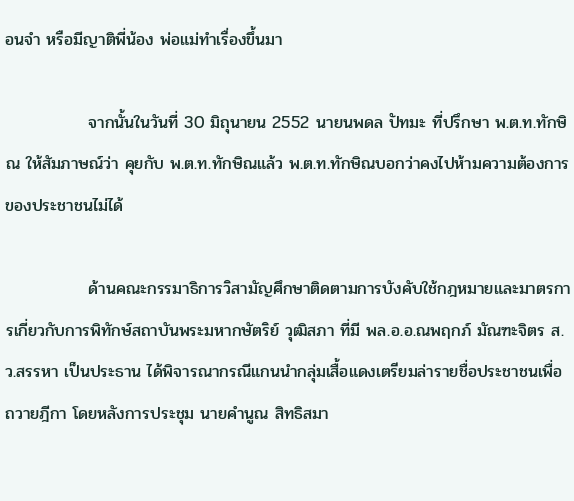อนจำ หรือมีญาติพี่น้อง พ่อแม่ทำเรื่องขึ้นมา

              จากนั้นในวันที่ 30 มิถุนายน 2552 นายนพดล ปัทมะ ที่ปรึกษา พ.ต.ท.ทักษิณ ให้สัมภาษณ์ว่า คุยกับ พ.ต.ท.ทักษิณแล้ว พ.ต.ท.ทักษิณบอกว่าคงไปห้ามความต้องการของประชาชนไม่ได้

              ด้านคณะกรรมาธิการวิสามัญศึกษาติดตามการบังคับใช้กฎหมายและมาตรการเกี่ยวกับการพิทักษ์สถาบันพระมหากษัตริย์ วุฒิสภา ที่มี พล.อ.อ.ณพฤกภ์ มัณฑะจิตร ส.ว.สรรหา เป็นประธาน ได้พิจารณากรณีแกนนำกลุ่มเสื้อแดงเตรียมล่ารายชื่อประชาชนเพื่อถวายฎีกา โดยหลังการประชุม นายคำนูณ สิทธิสมา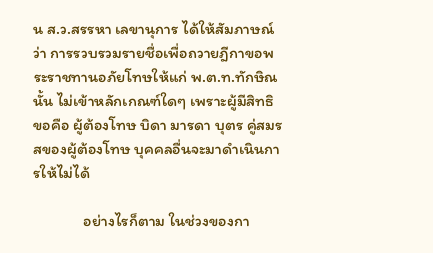น ส.ว.สรรหา เลขานุการ ได้ให้สัมภาษณ์ว่า การรวบรวมรายชื่อเพื่อถวายฎีกาขอพระราชทานอภัยโทษให้แก่ พ.ต.ท.ทักษิณนั้น ไม่เข้าหลักเกณฑ์ใดๆ เพราะผู้มีสิทธิขอคือ ผู้ต้องโทษ บิดา มารดา บุตร คู่สมรสของผู้ต้องโทษ บุคคลอื่นจะมาดำเนินการให้ไม่ได้

              อย่างไรก็ตาม ในช่วงของกา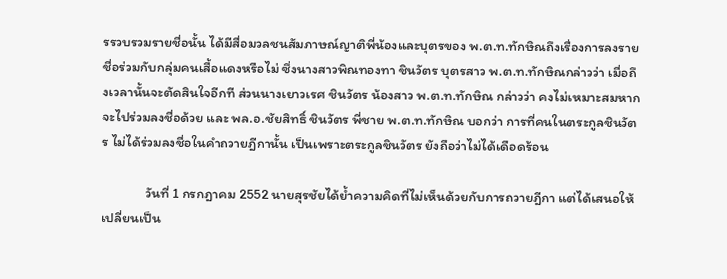รรวบรวมรายชื่อนั้น ได้มีสื่อมวลชนสัมภาษณ์ญาติพี่น้องและบุตรของ พ.ต.ท.ทักษิณถึงเรื่องการลงรายชื่อร่วมกับกลุ่มคนเสื้อแดงหรือไม่ ซึ่งนางสาวพิณทองทา ชินวัตร บุตรสาว พ.ต.ท.ทักษิณกล่าวว่า เมื่อถึงเวลานั้นจะตัดสินใจอีกที ส่วนนางเยาวเรศ ชินวัตร น้องสาว พ.ต.ท.ทักษิณ กล่าวว่า คงไม่เหมาะสมหากจะไปร่วมลงชื่อด้วย และ พล.อ.ชัยสิทธิ์ ชินวัตร พี่ชาย พ.ต.ท.ทักษิณ บอกว่า การที่คนในตระกูลชินวัตร ไม่ได้ร่วมลงชื่อในคำถวายฎีกานั้น เป็นเพราะตระกูลชินวัตร ยังถือว่าไม่ได้เดือดร้อน

              วันที่ 1 กรกฎาคม 2552 นายสุรชัยได้ย้ำความคิดที่ไม่เห็นด้วยกับการถวายฎีกา แต่ได้เสนอให้เปลี่ยนเป็น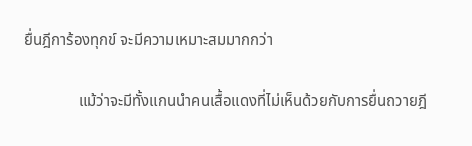ยื่นฎีการ้องทุกข์ จะมีความเหมาะสมมากกว่า

              แม้ว่าจะมีทั้งแกนนำคนเสื้อแดงที่ไม่เห็นด้วยกับการยื่นถวายฎี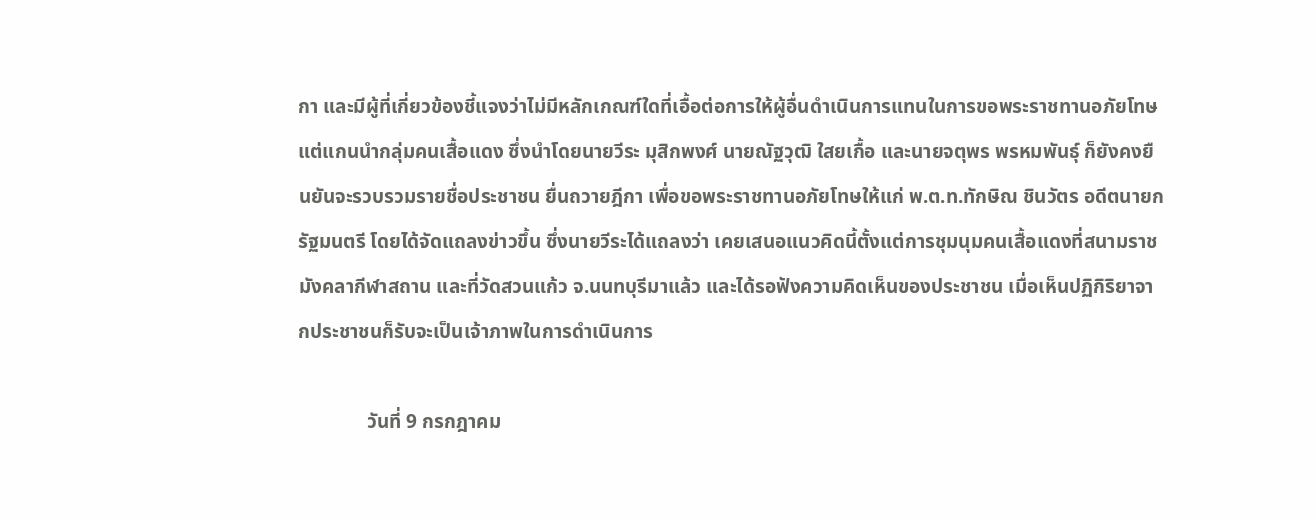กา และมีผู้ที่เกี่ยวข้องชี้แจงว่าไม่มีหลักเกณฑ์ใดที่เอื้อต่อการให้ผู้อื่นดำเนินการแทนในการขอพระราชทานอภัยโทษ แต่แกนนำกลุ่มคนเสื้อแดง ซึ่งนำโดยนายวีระ มุสิกพงศ์ นายณัฐวุฒิ ใสยเกื้อ และนายจตุพร พรหมพันธุ์ ก็ยังคงยืนยันจะรวบรวมรายชื่อประชาชน ยื่นถวายฎีกา เพื่อขอพระราชทานอภัยโทษให้แก่ พ.ต.ท.ทักษิณ ชินวัตร อดีตนายกรัฐมนตรี โดยได้จัดแถลงข่าวขึ้น ซึ่งนายวีระได้แถลงว่า เคยเสนอแนวคิดนี้ตั้งแต่การชุมนุมคนเสื้อแดงที่สนามราชมังคลากีฬาสถาน และที่วัดสวนแก้ว จ.นนทบุรีมาแล้ว และได้รอฟังความคิดเห็นของประชาชน เมื่อเห็นปฏิกิริยาจากประชาชนก็รับจะเป็นเจ้าภาพในการดำเนินการ

              วันที่ 9 กรกฎาคม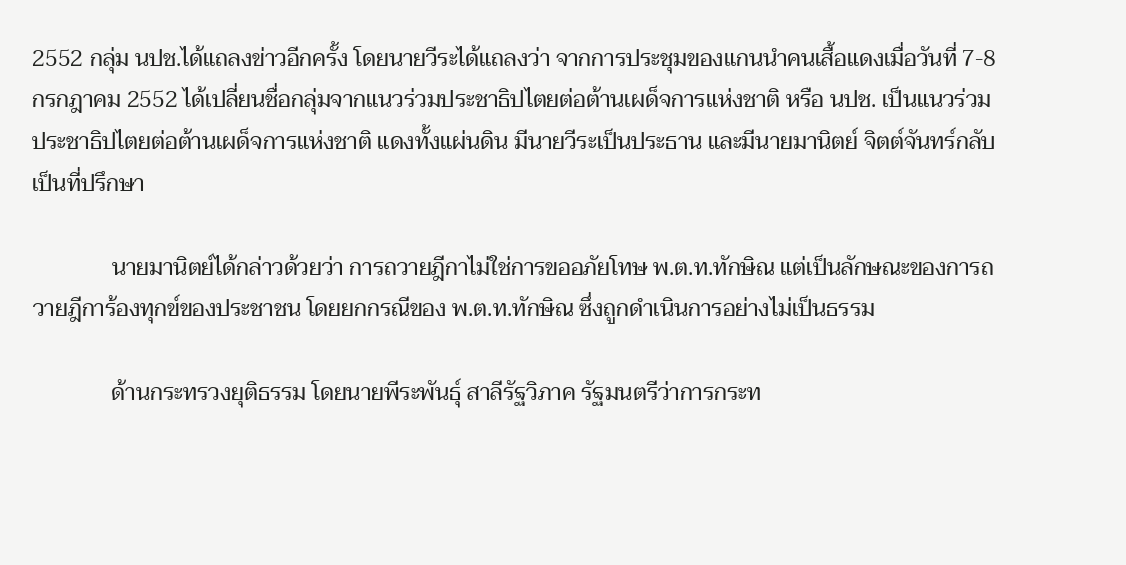2552 กลุ่ม นปช.ได้แถลงข่าวอีกครั้ง โดยนายวีระได้แถลงว่า จากการประชุมของแกนนำคนเสื้อแดงเมื่อวันที่ 7-8 กรกฎาคม 2552 ได้เปลี่ยนชื่อกลุ่มจากแนวร่วมประชาธิปไตยต่อต้านเผด็จการแห่งชาติ หรือ นปช. เป็นแนวร่วมประชาธิปไตยต่อต้านเผด็จการแห่งชาติ แดงทั้งแผ่นดิน มีนายวีระเป็นประธาน และมีนายมานิตย์ จิตต์จันทร์กลับ เป็นที่ปรึกษา

              นายมานิตย์ได้กล่าวด้วยว่า การถวายฎีกาไม่ใช่การขออภัยโทษ พ.ต.ท.ทักษิณ แต่เป็นลักษณะของการถวายฎีการ้องทุกข์ของประชาชน โดยยกกรณีของ พ.ต.ท.ทักษิณ ซึ่งถูกดำเนินการอย่างไม่เป็นธรรม

              ด้านกระทรวงยุติธรรม โดยนายพีระพันธุ์ สาลีรัฐวิภาค รัฐมนตรีว่าการกระท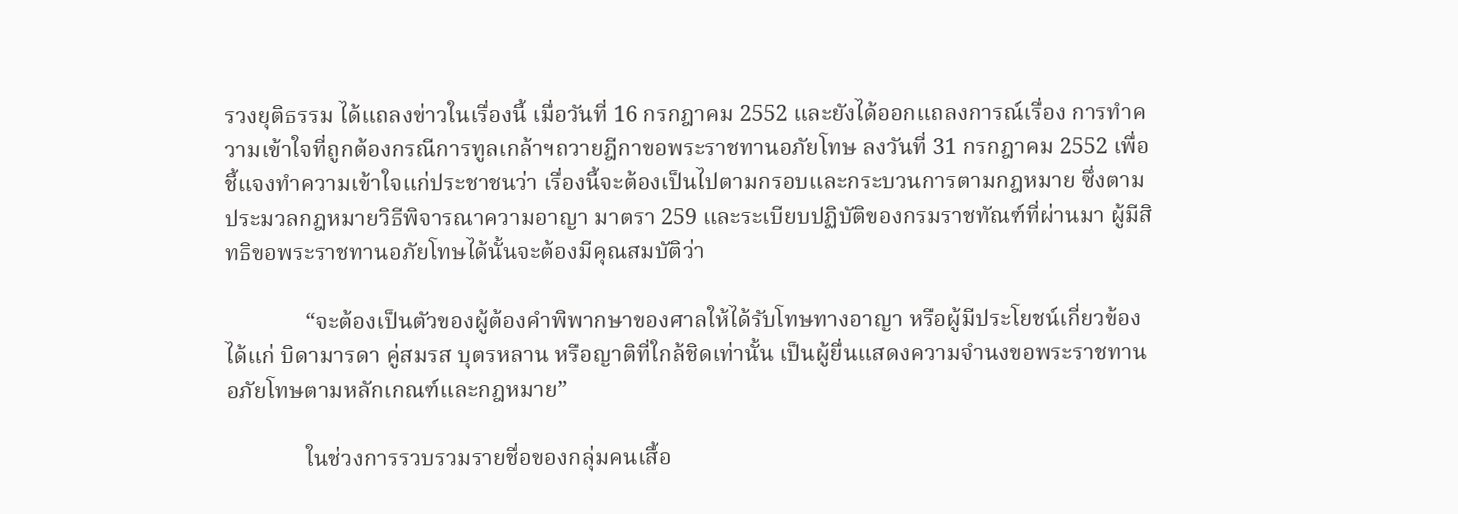รวงยุติธรรม ได้แถลงข่าวในเรื่องนี้ เมื่อวันที่ 16 กรกฎาคม 2552 และยังได้ออกแถลงการณ์เรื่อง การทำความเข้าใจที่ถูกต้องกรณีการทูลเกล้าฯถวายฎีกาขอพระราชทานอภัยโทษ ลงวันที่ 31 กรกฎาคม 2552 เพื่อชี้แจงทำความเข้าใจแก่ประชาชนว่า เรื่องนี้จะต้องเป็นไปตามกรอบและกระบวนการตามกฎหมาย ซึ่งตามประมวลกฎหมายวิธีพิจารณาความอาญา มาตรา 259 และระเบียบปฏิบัติของกรมราชทัณฑ์ที่ผ่านมา ผู้มีสิทธิขอพระราชทานอภัยโทษได้นั้นจะต้องมีคุณสมบัติว่า

              “จะต้องเป็นตัวของผู้ต้องคำพิพากษาของศาลให้ได้รับโทษทางอาญา หรือผู้มีประโยชน์เกี่ยวข้อง ได้แก่ บิดามารดา คู่สมรส บุตรหลาน หรือญาติที่ใกล้ชิดเท่านั้น เป็นผู้ยื่นแสดงความจำนงขอพระราชทานอภัยโทษตามหลักเกณฑ์และกฎหมาย”

              ในช่วงการรวบรวมรายชื่อของกลุ่มคนเสื้อ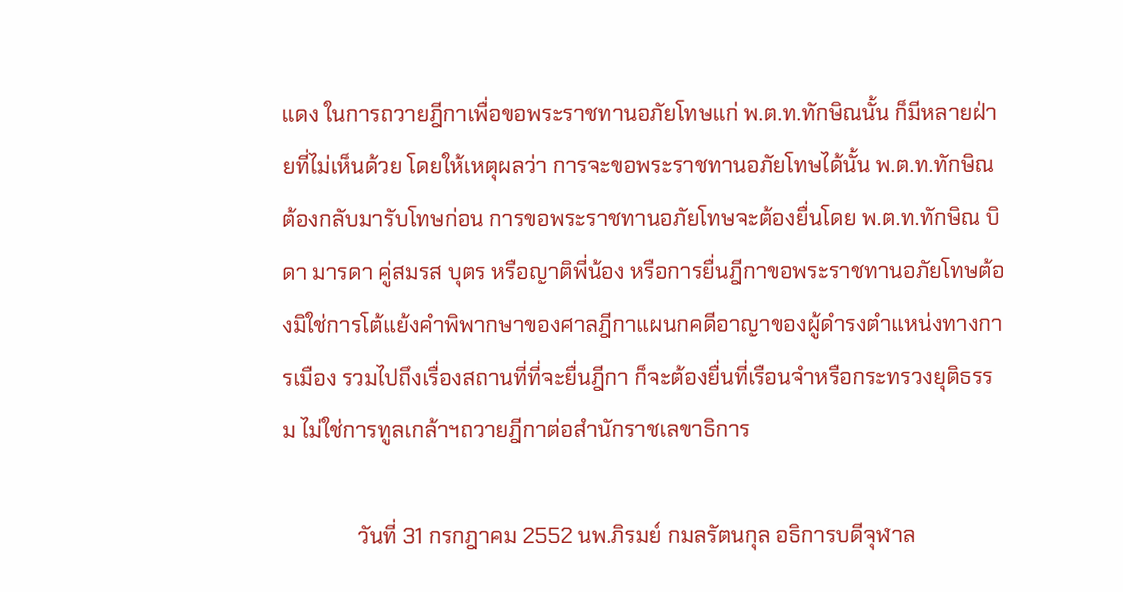แดง ในการถวายฎีกาเพื่อขอพระราชทานอภัยโทษแก่ พ.ต.ท.ทักษิณนั้น ก็มีหลายฝ่ายที่ไม่เห็นด้วย โดยให้เหตุผลว่า การจะขอพระราชทานอภัยโทษได้นั้น พ.ต.ท.ทักษิณต้องกลับมารับโทษก่อน การขอพระราชทานอภัยโทษจะต้องยื่นโดย พ.ต.ท.ทักษิณ บิดา มารดา คู่สมรส บุตร หรือญาติพี่น้อง หรือการยื่นฎีกาขอพระราชทานอภัยโทษต้องมิใช่การโต้แย้งคำพิพากษาของศาลฎีกาแผนกคดีอาญาของผู้ดำรงตำแหน่งทางการเมือง รวมไปถึงเรื่องสถานที่ที่จะยื่นฎีกา ก็จะต้องยื่นที่เรือนจำหรือกระทรวงยุติธรรม ไม่ใช่การทูลเกล้าฯถวายฎีกาต่อสำนักราชเลขาธิการ

              วันที่ 31 กรกฎาคม 2552 นพ.ภิรมย์ กมลรัตนกุล อธิการบดีจุฬาล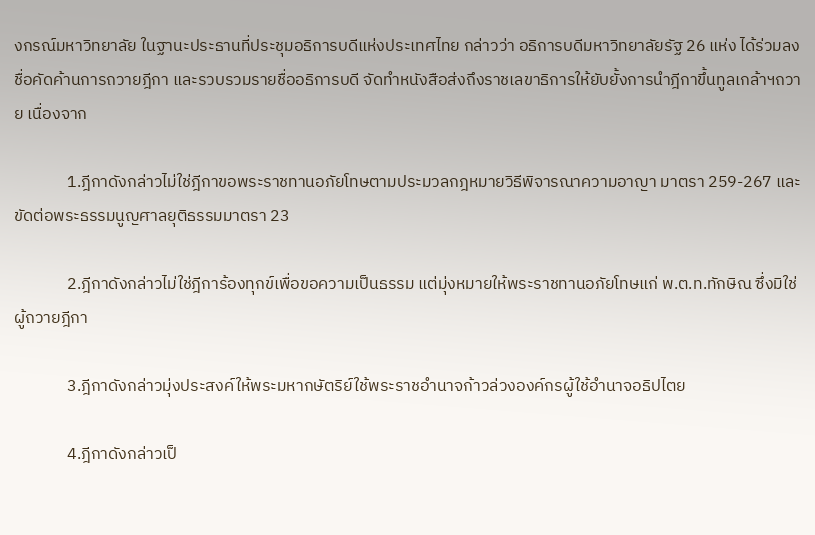งกรณ์มหาวิทยาลัย ในฐานะประธานที่ประชุมอธิการบดีแห่งประเทศไทย กล่าวว่า อธิการบดีมหาวิทยาลัยรัฐ 26 แห่ง ได้ร่วมลงชื่อคัดค้านการถวายฎีกา และรวบรวมรายชื่ออธิการบดี จัดทำหนังสือส่งถึงราชเลขาธิการให้ยับยั้งการนำฎีกาขึ้นทูลเกล้าฯถวาย เนื่องจาก

              1.ฎีกาดังกล่าวไม่ใช่ฎีกาขอพระราชทานอภัยโทษตามประมวลกฎหมายวิธีพิจารณาความอาญา มาตรา 259-267 และขัดต่อพระธรรมนูญศาลยุติธรรมมาตรา 23

              2.ฎีกาดังกล่าวไม่ใช่ฎีการ้องทุกข์เพื่อขอความเป็นธรรม แต่มุ่งหมายให้พระราชทานอภัยโทษแก่ พ.ต.ท.ทักษิณ ซึ่งมิใช่ผู้ถวายฎีกา

              3.ฎีกาดังกล่าวมุ่งประสงค์ให้พระมหากษัตริย์ใช้พระราชอำนาจก้าวล่วงองค์กรผู้ใช้อำนาจอธิปไตย

              4.ฎีกาดังกล่าวเป็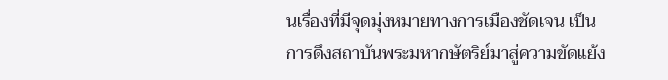นเรื่องที่มีจุดมุ่งหมายทางการเมืองชัดเจน เป็นการดึงสถาบันพระมหากษัตริย์มาสู่ความขัดแย้ง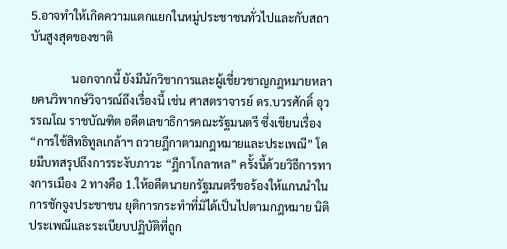5.อาจทำให้เกิดความแตกแยกในหมู่ประชาชนทั่วไปและกับสถาบันสูงสุดของชาติ

              นอกจากนี้ ยังมีนักวิชาการและผู้เชี่ยวชาญกฎหมายหลายคนวิพากษ์วิจารณ์ถึงเรื่องนี้ เช่น ศาสตราจารย์ ดร.บวรศักดิ์ อุวรรณโณ ราชบัณฑิต อดีตเลขาธิการคณะรัฐมนตรี ซึ่งเขียนเรื่อง “การใช้สิทธิทูลเกล้าฯ ถวายฎีกาตามกฎหมายและประเพณี” โดยมีบทสรุปถึงการระงับภาวะ “ฎีกาโกลาหล” ครั้งนี้ด้วยวิธีการทางการเมือง 2 ทางคือ 1.ให้อดีตนายกรัฐมนตรีขอร้องให้แกนนำในการชักจูงประชาชน ยุติการกระทำที่มิได้เป็นไปตามกฎหมาย นิติประเพณีและระเบียบปฏิบัติที่ถูก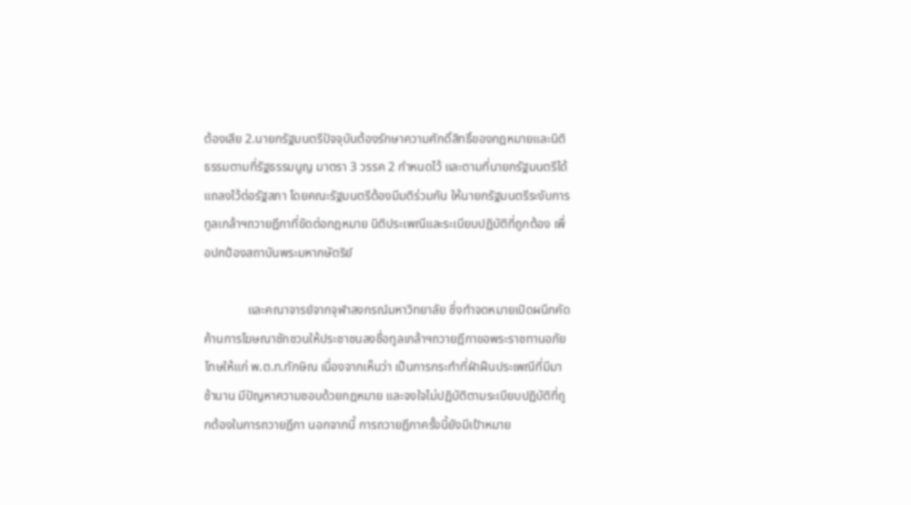ต้องเสีย 2.นายกรัฐมนตรีปัจจุบันต้องรักษาความศักดิ์สิทธิ์ของกฎหมายและนิติธรรมตามที่รัฐธรรมนูญ มาตรา 3 วรรค 2 กำหนดไว้ และตามที่นายกรัฐมนตรีได้แถลงไว้ต่อรัฐสภา โดยคณะรัฐมนตรีต้องมีมติร่วมกัน ให้นายกรัฐมนตรีระงับการทูลเกล้าฯถวายฎีกาที่ขัดต่อกฎหมาย นิติประเพณีและระเบียบปฏิบัติที่ถูกต้อง เพื่อปกป้องสถาบันพระมหากษัตริย์

              และคณาจารย์จากจุฬาลงกรณ์มหาวิทยาลัย ซึ่งทำจดหมายเปิดผนึกคัดค้านการโฆษณาชักชวนให้ประชาชนลงชื่อทูลเกล้าฯถวายฎีกาขอพระราชทานอภัยโทษให้แก่ พ.ต.ท.ทักษิณ เนื่องจากเห็นว่า เป็นการกระทำที่ฝ่าฝืนประเพณีที่มีมาช้านาน มีปัญหาความชอบด้วยกฎหมาย และจงใจไม่ปฏิบัติตามระเบียบปฏิบัติที่ถูกต้องในการถวายฎีกา นอกจากนี้ การถวายฎีกาครั้งนี้ยังมีเป้าหมาย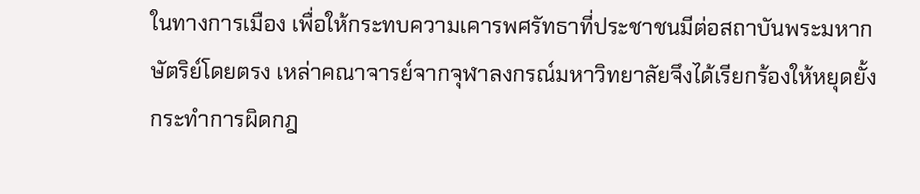ในทางการเมือง เพื่อให้กระทบความเคารพศรัทธาที่ประชาชนมีต่อสถาบันพระมหากษัตริย์โดยตรง เหล่าคณาจารย์จากจุฬาลงกรณ์มหาวิทยาลัยจึงได้เรียกร้องให้หยุดยั้งกระทำการผิดกฎ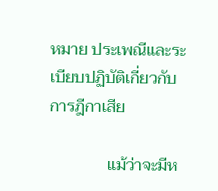หมาย ประเพณีและระเบียบปฏิบัติเกี่ยวกับการฎีกาเสีย

              แม้ว่าจะมีห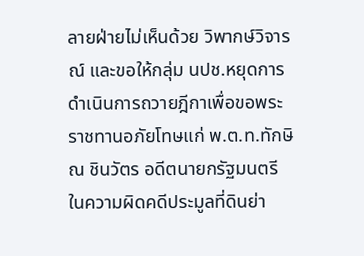ลายฝ่ายไม่เห็นด้วย วิพากษ์วิจารณ์ และขอให้กลุ่ม นปช.หยุดการดำเนินการถวายฎีกาเพื่อขอพระราชทานอภัยโทษแก่ พ.ต.ท.ทักษิณ ชินวัตร อดีตนายกรัฐมนตรี ในความผิดคดีประมูลที่ดินย่า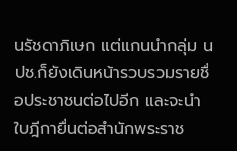นรัชดาภิเษก แต่แกนนำกลุ่ม นปช.ก็ยังเดินหน้ารวบรวมรายชื่อประชาชนต่อไปอีก และจะนำใบฎีกายื่นต่อสำนักพระราช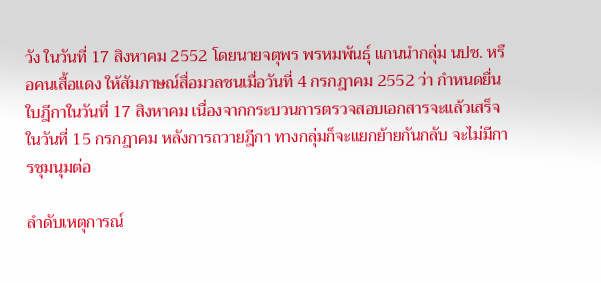วัง ในวันที่ 17 สิงหาคม 2552 โดยนายจตุพร พรหมพันธุ์ แกนนำกลุ่ม นปช. หรือคนเสื้อแดง ให้สัมภาษณ์สื่อมวลชนเมื่อวันที่ 4 กรกฎาคม 2552 ว่า กำหนดยื่นใบฎีกาในวันที่ 17 สิงหาคม เนื่องจากกระบวนการตรวจสอบเอกสารจะแล้วเสร็จในวันที่ 15 กรกฎาคม หลังการถวายฎีกา ทางกลุ่มก็จะแยกย้ายกันกลับ จะไม่มีการชุมนุมต่อ

ลำดับเหตุการณ์